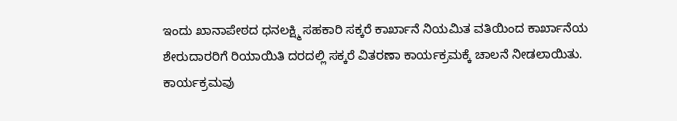ಇಂದು ಖಾನಾಪೇಠದ ಧನಲಕ್ಷ್ಮಿ ಸಹಕಾರಿ ಸಕ್ಕರೆ ಕಾರ್ಖಾನೆ ನಿಯಮಿತ ವತಿಯಿಂದ ಕಾರ್ಖಾನೆಯ ಶೇರುದಾರರಿಗೆ ರಿಯಾಯಿತಿ ದರದಲ್ಲಿ ಸಕ್ಕರೆ ವಿತರಣಾ ಕಾರ್ಯಕ್ರಮಕ್ಕೆ ಚಾಲನೆ ನೀಡಲಾಯಿತು.
ಕಾರ್ಯಕ್ರಮವು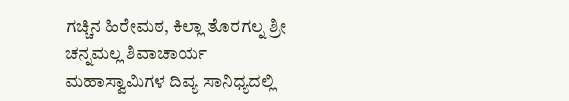ಗಚ್ಚಿನ ಹಿರೇಮಠ, ಕಿಲ್ಲಾ ತೊರಗಲ್ನ ಶ್ರೀ ಚನ್ನಮಲ್ಲ ಶಿವಾಚಾರ್ಯ ಮಹಾಸ್ವಾಮಿಗಳ ದಿವ್ಯ ಸಾನಿಧ್ಯದಲ್ಲಿ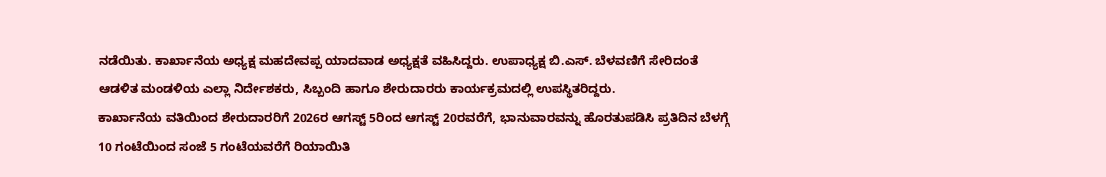ನಡೆಯಿತು. ಕಾರ್ಖಾನೆಯ ಅಧ್ಯಕ್ಷ ಮಹದೇವಪ್ಪ ಯಾದವಾಡ ಅಧ್ಯಕ್ಷತೆ ವಹಿಸಿದ್ದರು. ಉಪಾಧ್ಯಕ್ಷ ಬಿ.ಎಸ್. ಬೆಳವಣಿಗೆ ಸೇರಿದಂತೆ ಆಡಳಿತ ಮಂಡಳಿಯ ಎಲ್ಲಾ ನಿರ್ದೇಶಕರು, ಸಿಬ್ಬಂದಿ ಹಾಗೂ ಶೇರುದಾರರು ಕಾರ್ಯಕ್ರಮದಲ್ಲಿ ಉಪಸ್ಥಿತರಿದ್ದರು.
ಕಾರ್ಖಾನೆಯ ವತಿಯಿಂದ ಶೇರುದಾರರಿಗೆ 2026ರ ಆಗಸ್ಟ್ 5ರಿಂದ ಆಗಸ್ಟ್ 20ರವರೆಗೆ, ಭಾನುವಾರವನ್ನು ಹೊರತುಪಡಿಸಿ ಪ್ರತಿದಿನ ಬೆಳಗ್ಗೆ 10 ಗಂಟೆಯಿಂದ ಸಂಜೆ 5 ಗಂಟೆಯವರೆಗೆ ರಿಯಾಯಿತಿ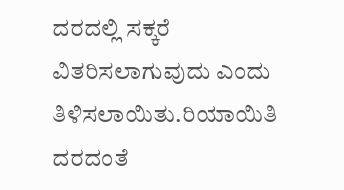ದರದಲ್ಲಿ ಸಕ್ಕರೆ ವಿತರಿಸಲಾಗುವುದು ಎಂದು ತಿಳಿಸಲಾಯಿತು.ರಿಯಾಯಿತಿ ದರದಂತೆ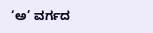‘ಅ’ ವರ್ಗದ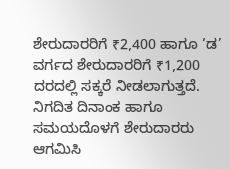ಶೇರುದಾರರಿಗೆ ₹2,400 ಹಾಗೂ ‘ಡ’ ವರ್ಗದ ಶೇರುದಾರರಿಗೆ ₹1,200 ದರದಲ್ಲಿ ಸಕ್ಕರೆ ನೀಡಲಾಗುತ್ತದೆ. ನಿಗದಿತ ದಿನಾಂಕ ಹಾಗೂ ಸಮಯದೊಳಗೆ ಶೇರುದಾರರು ಆಗಮಿಸಿ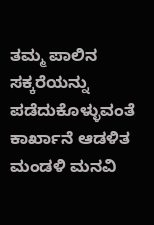ತಮ್ಮ ಪಾಲಿನ ಸಕ್ಕರೆಯನ್ನು ಪಡೆದುಕೊಳ್ಳುವಂತೆ ಕಾರ್ಖಾನೆ ಆಡಳಿತ ಮಂಡಳಿ ಮನವಿ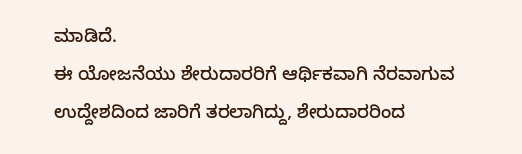ಮಾಡಿದೆ.
ಈ ಯೋಜನೆಯು ಶೇರುದಾರರಿಗೆ ಆರ್ಥಿಕವಾಗಿ ನೆರವಾಗುವ ಉದ್ದೇಶದಿಂದ ಜಾರಿಗೆ ತರಲಾಗಿದ್ದು, ಶೇರುದಾರರಿಂದ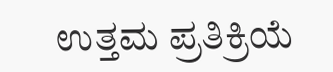ಉತ್ತಮ ಪ್ರತಿಕ್ರಿಯೆ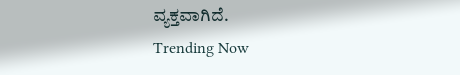ವ್ಯಕ್ತವಾಗಿದೆ.
Trending Now